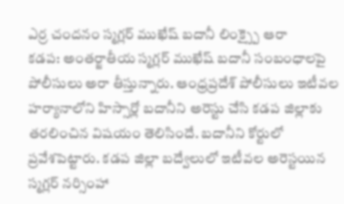ఎర్ర చందనం స్మగ్లర్ ముఖేష్ బదానీ లింక్స్పై ఆరా
కడప: అంతర్జాతీయ స్మగ్లర్ ముఖేష్ బదానీ సంబంధాలపై పోలీసులు అరా తీస్తున్నారు. ఆంధ్రప్రదేశ్ పోలీసులు ఇటీవల హర్యానాలోని హిస్సార్లో బదానీని అరెస్టు చేసి కడప జిల్లాకు తరలించిన విషయం తెలిసిందే. బదానీని కోర్టులో ప్రవేశపెట్టారు. కడప జిల్లా బద్వేలులో ఇటీవల అరెస్టయిన స్మగ్లర్ నర్సింహా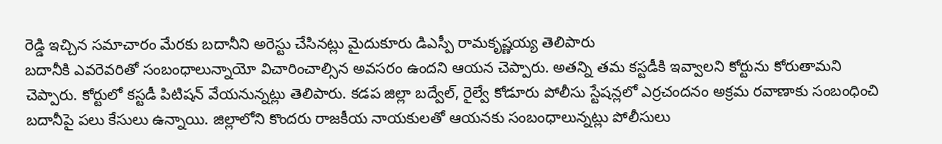రెడ్డి ఇచ్చిన సమాచారం మేరకు బదానీని అరెస్టు చేసినట్లు మైదుకూరు డిఎస్పీ రామకృష్ణయ్య తెలిపారు
బదానీకి ఎవరెవరితో సంబంధాలున్నాయో విచారించాల్సిన అవసరం ఉందని ఆయన చెప్పారు. అతన్ని తమ కస్టడీకి ఇవ్వాలని కోర్టును కోరుతామని చెప్పారు. కోర్టులో కస్టడీ పిటిషన్ వేయనున్నట్లు తెలిపారు. కడప జిల్లా బద్వేల్, రైల్వే కోడూరు పోలీసు స్టేషన్లలో ఎర్రచందనం అక్రమ రవాణాకు సంబంధించి బదానీపై పలు కేసులు ఉన్నాయి. జిల్లాలోని కొందరు రాజకీయ నాయకులతో ఆయనకు సంబంధాలున్నట్లు పోలీసులు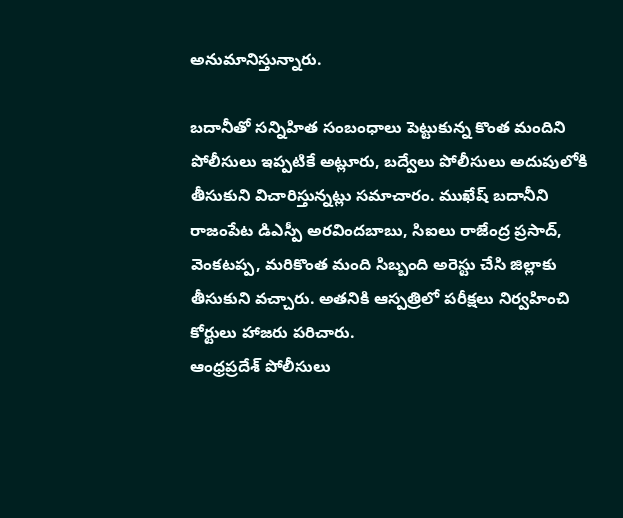అనుమానిస్తున్నారు.

బదానీతో సన్నిహిత సంబంధాలు పెట్టుకున్న కొంత మందిని పోలీసులు ఇప్పటికే అట్లూరు, బద్వేలు పోలీసులు అదుపులోకి తీసుకుని విచారిస్తున్నట్లు సమాచారం. ముఖేష్ బదానీని రాజంపేట డిఎస్పీ అరవిందబాబు, సిఐలు రాజేంద్ర ప్రసాద్, వెంకటప్ప, మరికొంత మంది సిబ్బంది అరెస్టు చేసి జిల్లాకు తీసుకుని వచ్చారు. అతనికి ఆస్పత్రిలో పరీక్షలు నిర్వహించి కోర్టులు హాజరు పరిచారు.
ఆంధ్రప్రదేశ్ పోలీసులు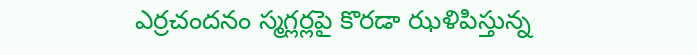ఎర్రచందనం స్మగ్లర్లపై కొరడా ఝళిపిస్తున్న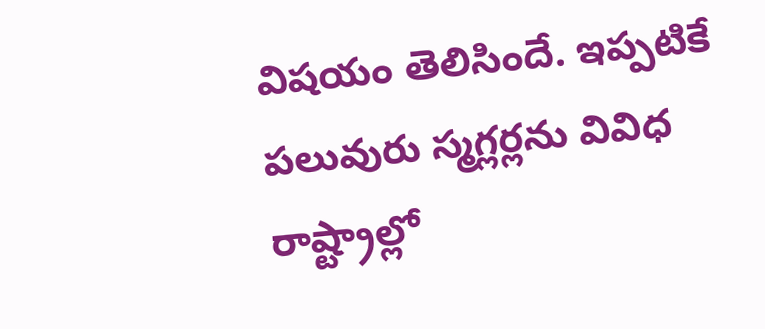విషయం తెలిసిందే. ఇప్పటికే పలువురు స్మగ్లర్లను వివిధ రాష్ట్రాల్లో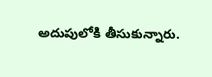అదుపులోకి తీసుకున్నారు.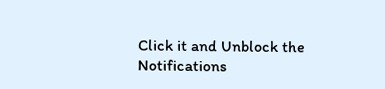Click it and Unblock the Notifications